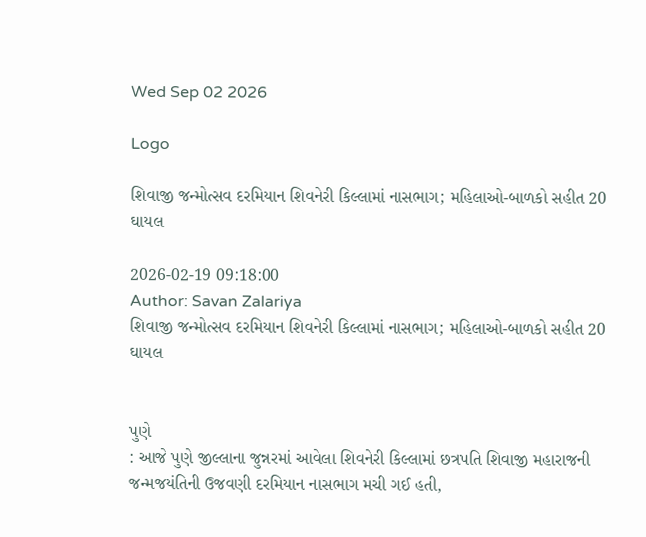Wed Sep 02 2026

Logo

શિવાજી જન્મોત્સવ દરમિયાન શિવનેરી કિલ્લામાં નાસભાગ; મહિલાઓ-બાળકો સહીત 20 ઘાયલ

2026-02-19 09:18:00
Author: Savan Zalariya
શિવાજી જન્મોત્સવ દરમિયાન શિવનેરી કિલ્લામાં નાસભાગ; મહિલાઓ-બાળકો સહીત 20 ઘાયલ


પુણે
: આજે પુણે જીલ્લાના જુન્નરમાં આવેલા શિવનેરી કિલ્લામાં છત્રપતિ શિવાજી મહારાજની જન્મજયંતિની ઉજવણી દરમિયાન નાસભાગ મચી ગઈ હતી,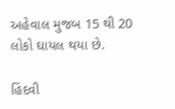અહેવાલ મુજબ 15 થી 20 લોકો ઘાયલ થયા છે.

હિંદવી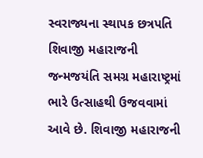સ્વરાજ્યના સ્થાપક છત્રપતિ શિવાજી મહારાજની જન્મજયંતિ સમગ્ર મહારાષ્ટ્રમાં ભારે ઉત્સાહથી ઉજવવામાં આવે છે. શિવાજી મહારાજની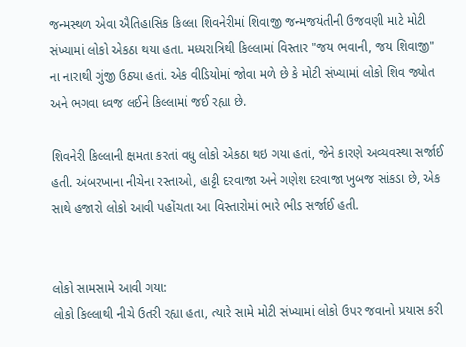જન્મસ્થળ એવા ઐતિહાસિક કિલ્લા શિવનેરીમાં શિવાજી જન્મજયંતીની ઉજવણી માટે મોટી સંખ્યામાં લોકો એકઠા થયા હતા. મધ્યરાત્રિથી કિલ્લામાં વિસ્તાર "જય ભવાની, જય શિવાજી" ના નારાથી ગુંજી ઉઠ્યા હતાં. એક વીડિયોમાં જોવા મળે છે કે મોટી સંખ્યામાં લોકો શિવ જ્યોત અને ભગવા ધ્વજ લઈને કિલ્લામાં જઈ રહ્યા છે.

શિવનેરી કિલ્લાની ક્ષમતા કરતાં વધુ લોકો એકઠા થઇ ગયા હતાં, જેને કારણે અવ્યવસ્થા સર્જાઈ હતી. અંબરખાના નીચેના રસ્તાઓ, હાટ્ટી દરવાજા અને ગણેશ દરવાજા ખુબજ સાંકડા છે, એક સાથે હજારો લોકો આવી પહોંચતા આ વિસ્તારોમાં ભારે ભીડ સર્જાઈ હતી.


લોકો સામસામે આવી ગયા:
લોકો કિલ્લાથી નીચે ઉતરી રહ્યા હતા, ત્યારે સામે મોટી સંખ્યામાં લોકો ઉપર જવાનો પ્રયાસ કરી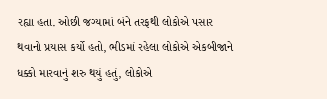રહ્યા હતા. ઓછી જગ્યામાં બંને તરફથી લોકોએ પસાર થવાનો પ્રયાસ કર્યો હતો, ભીડમાં રહેલા લોકોએ એકબીજાને ધક્કો મારવાનું શરુ થયું હતું, લોકોએ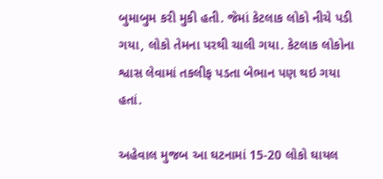બુમાબુમ કરી મુકી હતી. જેમાં કેટલાક લોકો નીચે પડી ગયા, લોકો તેમના પરથી ચાલી ગયા. કેટલાક લોકોના શ્વાસ લેવામાં તકલીફ પડતા બેભાન પણ થઇ ગયા હતાં.

અહેવાલ મુજબ આ ઘટનામાં 15-20 લોકો ઘાયલ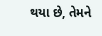થયા છે, તેમને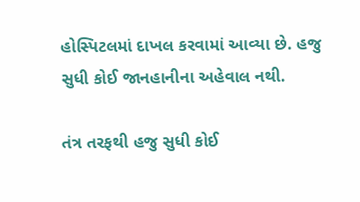હોસ્પિટલમાં દાખલ કરવામાં આવ્યા છે. હજુ સુધી કોઈ જાનહાનીના અહેવાલ નથી.

તંત્ર તરફથી હજુ સુધી કોઈ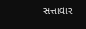સત્તાવાર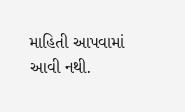માહિતી આપવામાં આવી નથી.